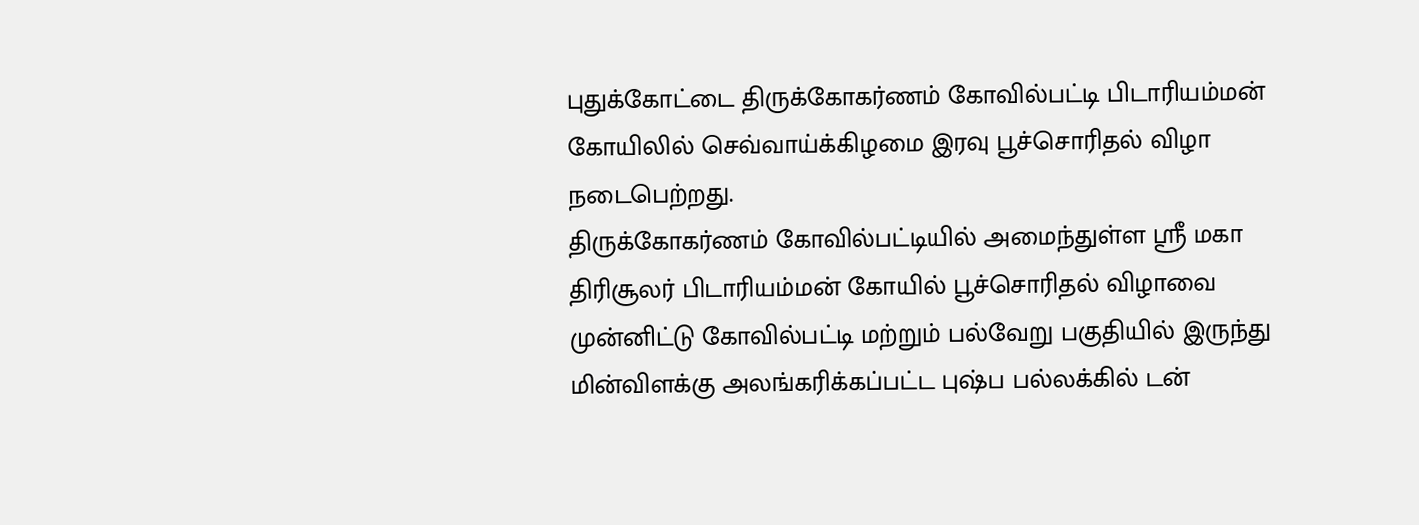புதுக்கோட்டை திருக்கோகர்ணம் கோவில்பட்டி பிடாரியம்மன் கோயிலில் செவ்வாய்க்கிழமை இரவு பூச்சொரிதல் விழா நடைபெற்றது.
திருக்கோகர்ணம் கோவில்பட்டியில் அமைந்துள்ள ஸ்ரீ மகா திரிசூலர் பிடாரியம்மன் கோயில் பூச்சொரிதல் விழாவை முன்னிட்டு கோவில்பட்டி மற்றும் பல்வேறு பகுதியில் இருந்து மின்விளக்கு அலங்கரிக்கப்பட்ட புஷ்ப பல்லக்கில் டன்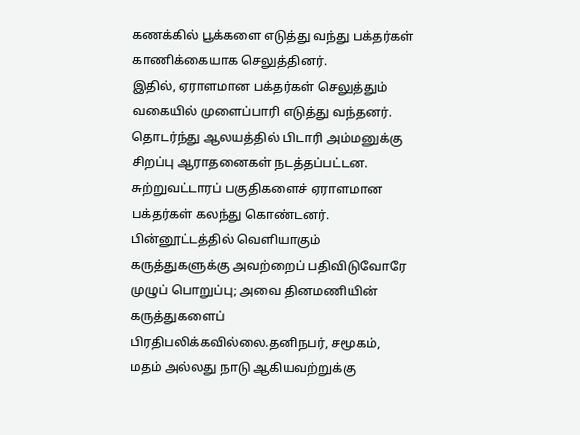கணக்கில் பூக்களை எடுத்து வந்து பக்தர்கள் காணிக்கையாக செலுத்தினர்.
இதில், ஏராளமான பக்தர்கள் செலுத்தும் வகையில் முளைப்பாரி எடுத்து வந்தனர். தொடர்ந்து ஆலயத்தில் பிடாரி அம்மனுக்கு சிறப்பு ஆராதனைகள் நடத்தப்பட்டன. சுற்றுவட்டாரப் பகுதிகளைச் ஏராளமான பக்தர்கள் கலந்து கொண்டனர்.
பின்னூட்டத்தில் வெளியாகும் கருத்துகளுக்கு அவற்றைப் பதிவிடுவோரே முழுப் பொறுப்பு; அவை தினமணியின் கருத்துகளைப் பிரதிபலிக்கவில்லை.தனிநபர், சமூகம், மதம் அல்லது நாடு ஆகியவற்றுக்கு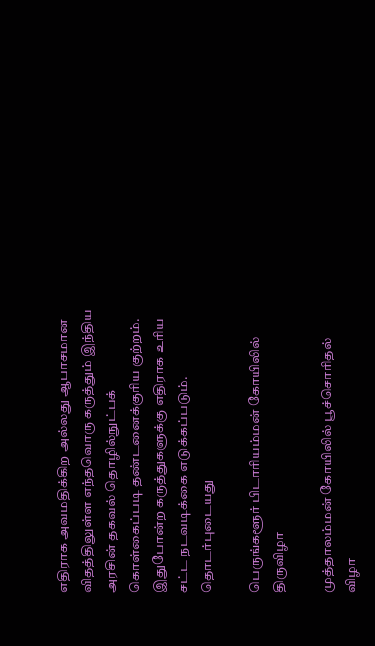எதிராக அவமதிக்கிற அல்லது ஆபாசமான விதத்திலுள்ள எந்தவொரு கருத்தும் இந்திய அரசின் தகவல் தொழில்நுட்பக் கொள்கைப்படி தண்டனைக்குரிய குற்றம். இதுபோன்ற கருத்துகளுக்கு எதிராக உரிய சட்ட நடவடிக்கை எடுக்கப்படும்.
தொடர்புடையது

பெருங்களூர் பிடாரியம்மன் கோயிலில் திருவிழா

முத்தாலம்மன் கோயிலில் பூச்சொரிதல் விழா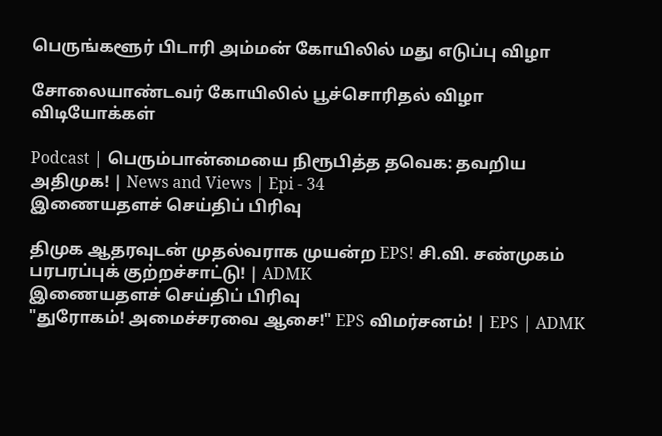பெருங்களூர் பிடாரி அம்மன் கோயிலில் மது எடுப்பு விழா

சோலையாண்டவர் கோயிலில் பூச்சொரிதல் விழா
விடியோக்கள்

Podcast | பெரும்பான்மையை நிரூபித்த தவெக: தவறிய அதிமுக! | News and Views | Epi - 34
இணையதளச் செய்திப் பிரிவு

திமுக ஆதரவுடன் முதல்வராக முயன்ற EPS! சி.வி. சண்முகம் பரபரப்புக் குற்றச்சாட்டு! | ADMK
இணையதளச் செய்திப் பிரிவு
"துரோகம்! அமைச்சரவை ஆசை!" EPS விமர்சனம்! | EPS | ADMK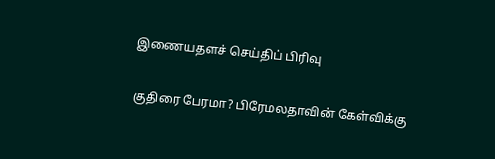இணையதளச் செய்திப் பிரிவு

குதிரை பேரமா? பிரேமலதாவின் கேள்விக்கு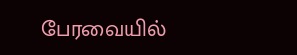பேரவையில்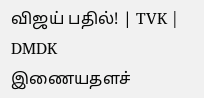விஜய் பதில்! | TVK | DMDK
இணையதளச்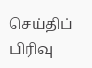செய்திப் பிரிவு